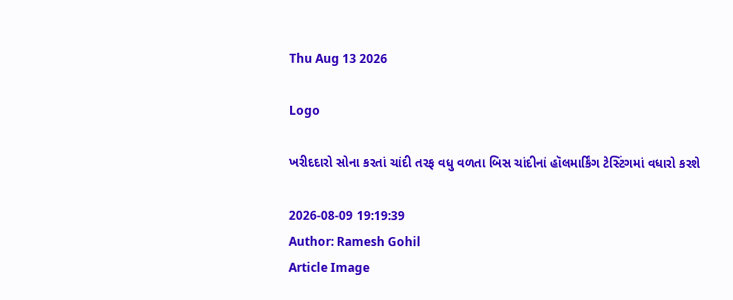Thu Aug 13 2026

Logo

ખરીદદારો સોના કરતાં ચાંદી તરફ વધુ વળતા બિસ ચાંદીનાં હૉલમાર્કિંગ ટેસ્ટિંગમાં વધારો કરશે

2026-08-09 19:19:39
Author: Ramesh Gohil
Article Image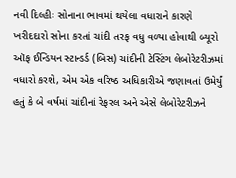નવી દિલ્હીઃ સોનાના ભાવમાં થયેલા વધારાને કારણે ખરીદદારો સોના કરતાં ચાંદી તરફ વધુ વળ્યા હોવાથી બ્યૂરો ઑફ ઈન્ડિયન સ્ટાન્ડર્ડ (બિસ) ચાંદીની ટેસ્ટિંગ લેબોરેટરીઝમાં વધારો કરશે, એમ એક વરિષ્ઠ અધિકારીએ જણાવતાં ઉમેર્યું હતું કે બે વર્ષમાં ચાંદીનાં રેફરલ અને એસે લેબોરેટરીઝને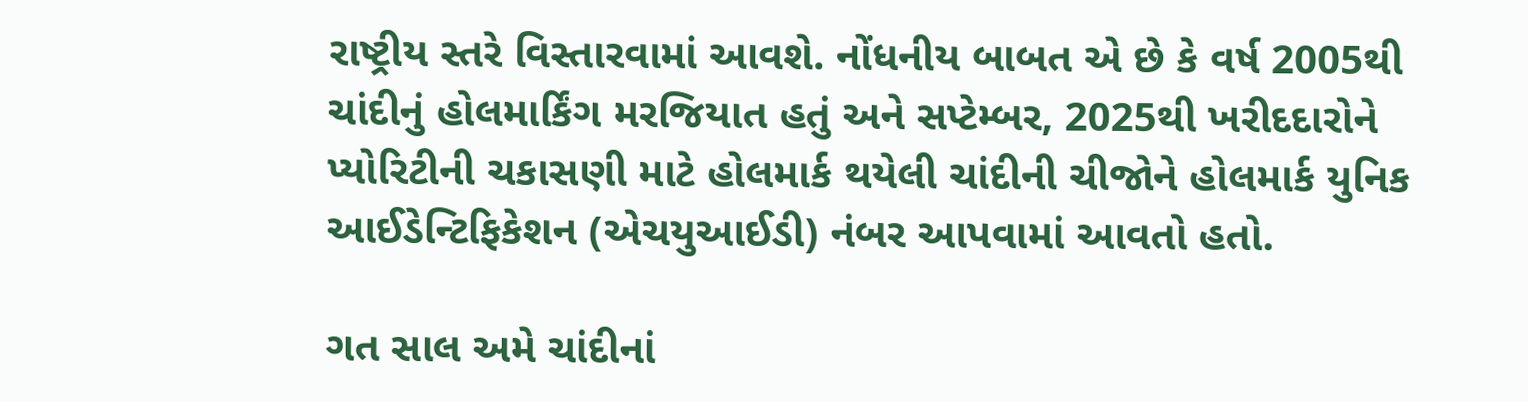રાષ્ટ્રીય સ્તરે વિસ્તારવામાં આવશે. નોંધનીય બાબત એ છે કે વર્ષ 2005થી ચાંદીનું હોલમાર્કિંગ મરજિયાત હતું અને સપ્ટેમ્બર, 2025થી ખરીદદારોને પ્યોરિટીની ચકાસણી માટે હોલમાર્ક થયેલી ચાંદીની ચીજોને હોલમાર્ક યુનિક આઈડેન્ટિફિકેશન (એચયુઆઈડી) નંબર આપવામાં આવતો હતો.

ગત સાલ અમે ચાંદીનાં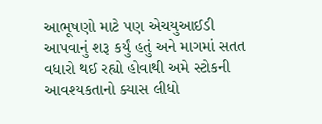આભૂષણો માટે પણ એચયુઆઈડી આપવાનું શરૂ કર્યું હતું અને માગમાં સતત વધારો થઈ રહ્યો હોવાથી અમે સ્ટોકની આવશ્યકતાનો ક્યાસ લીધો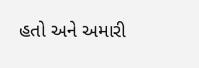હતો અને અમારી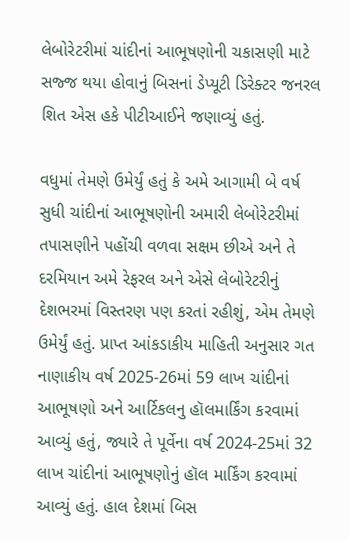લેબોરેટરીમાં ચાંદીનાં આભૂષણોની ચકાસણી માટે સજ્જ થયા હોવાનું બિસનાં ડેપ્યૂટી ડિરેક્ટર જનરલ શિત એસ હકે પીટીઆઈને જણાવ્યું હતું.

વધુમાં તેમણે ઉમેર્યું હતું કે અમે આગામી બે વર્ષ સુધી ચાંદીનાં આભૂષણોની અમારી લેબોરેટરીમાં તપાસણીને પહોંચી વળવા સક્ષમ છીએ અને તે દરમિયાન અમે રેફરલ અને એસે લેબોરેટરીનું દેશભરમાં વિસ્તરણ પણ કરતાં રહીશું, એમ તેમણે ઉમેર્યું હતું. પ્રાપ્ત આંકડાકીય માહિતી અનુસાર ગત નાણાકીય વર્ષ 2025-26માં 59 લાખ ચાંદીનાં આભૂષણો અને આર્ટિકલનુ હૉલમાર્કિંગ કરવામાં આવ્યું હતું, જ્યારે તે પૂર્વેના વર્ષ 2024-25માં 32 લાખ ચાંદીનાં આભૂષણોનું હૉલ માર્કિંગ કરવામાં આવ્યું હતું. હાલ દેશમાં બિસ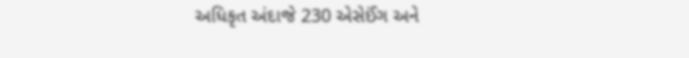અધિકૃત અંદાજે 230 એસેઈંગ અને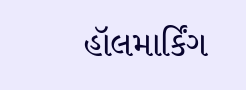હૉલમાર્કિંગ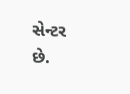સેન્ટર છે.